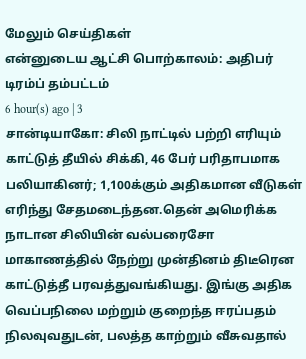மேலும் செய்திகள்
என்னுடைய ஆட்சி பொற்காலம்: அதிபர் டிரம்ப் தம்பட்டம்
6 hour(s) ago | 3
சான்டியாகோ: சிலி நாட்டில் பற்றி எரியும் காட்டுத் தீயில் சிக்கி, 46 பேர் பரிதாபமாக பலியாகினர்; 1,100க்கும் அதிகமான வீடுகள் எரிந்து சேதமடைந்தன.தென் அமெரிக்க நாடான சிலியின் வல்பரைசோ மாகாணத்தில் நேற்று முன்தினம் திடீரென காட்டுத்தீ பரவத்துவங்கியது. இங்கு அதிக வெப்பநிலை மற்றும் குறைந்த ஈரப்பதம் நிலவுவதுடன், பலத்த காற்றும் வீசுவதால்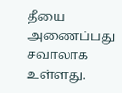தீயை அணைப்பது சவாலாக உள்ளது.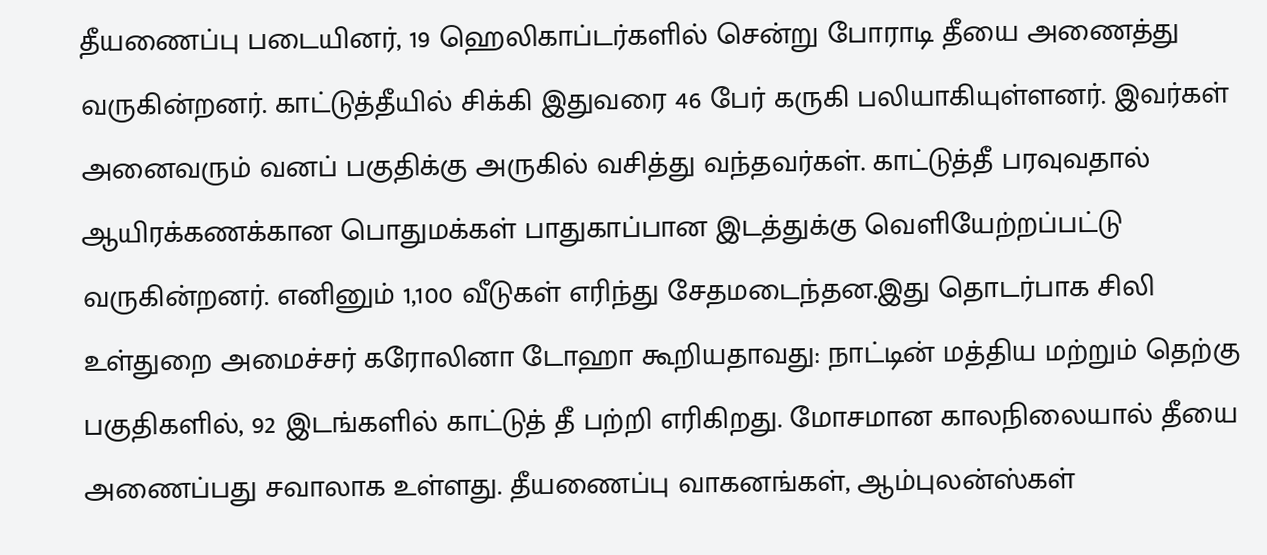தீயணைப்பு படையினர், 19 ஹெலிகாப்டர்களில் சென்று போராடி தீயை அணைத்து வருகின்றனர். காட்டுத்தீயில் சிக்கி இதுவரை 46 பேர் கருகி பலியாகியுள்ளனர். இவர்கள் அனைவரும் வனப் பகுதிக்கு அருகில் வசித்து வந்தவர்கள். காட்டுத்தீ பரவுவதால் ஆயிரக்கணக்கான பொதுமக்கள் பாதுகாப்பான இடத்துக்கு வெளியேற்றப்பட்டு வருகின்றனர். எனினும் 1,100 வீடுகள் எரிந்து சேதமடைந்தன.இது தொடர்பாக சிலி உள்துறை அமைச்சர் கரோலினா டோஹா கூறியதாவது: நாட்டின் மத்திய மற்றும் தெற்கு பகுதிகளில், 92 இடங்களில் காட்டுத் தீ பற்றி எரிகிறது. மோசமான காலநிலையால் தீயை அணைப்பது சவாலாக உள்ளது. தீயணைப்பு வாகனங்கள், ஆம்புலன்ஸ்கள்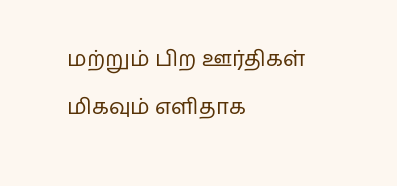மற்றும் பிற ஊர்திகள் மிகவும் எளிதாக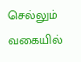செல்லும் வகையில்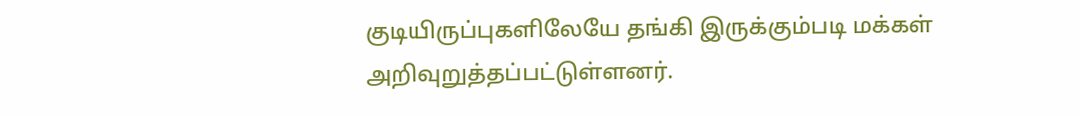குடியிருப்புகளிலேயே தங்கி இருக்கும்படி மக்கள் அறிவுறுத்தப்பட்டுள்ளனர்.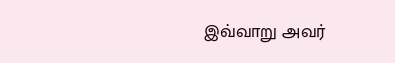இவ்வாறு அவர்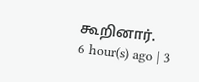கூறினார்.
6 hour(s) ago | 3